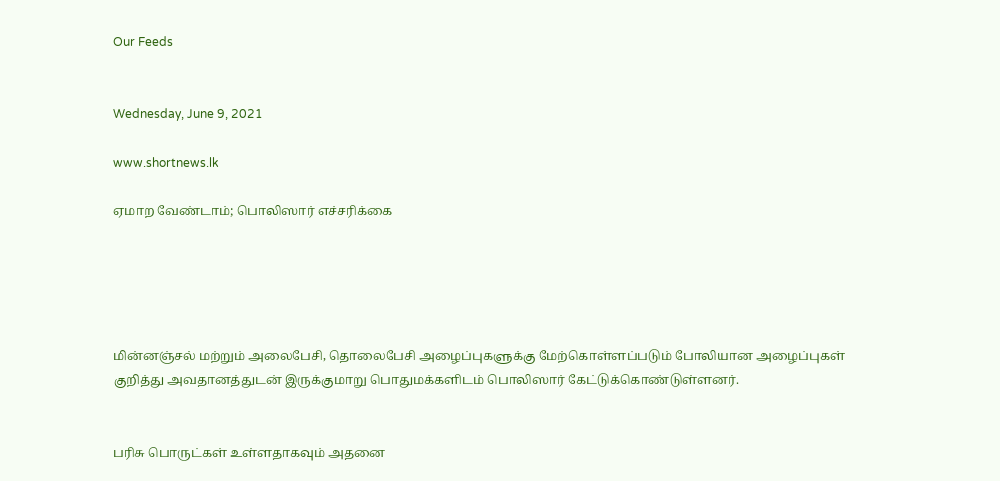Our Feeds


Wednesday, June 9, 2021

www.shortnews.lk

ஏமாற வேண்டாம்; பொலிஸார் எச்சரிக்கை





மின்னஞ்சல் மற்றும் அலைபேசி, தொலைபேசி அழைப்புகளுக்கு மேற்கொள்ளப்படும் போலியான அழைப்புகள் குறித்து அவதானத்துடன் இருக்குமாறு பொதுமக்களிடம் பொலிஸார் கேட்டுக்கொண்டுள்ளனர்.


பரிசு பொருட்கள் உள்ளதாகவும் அதனை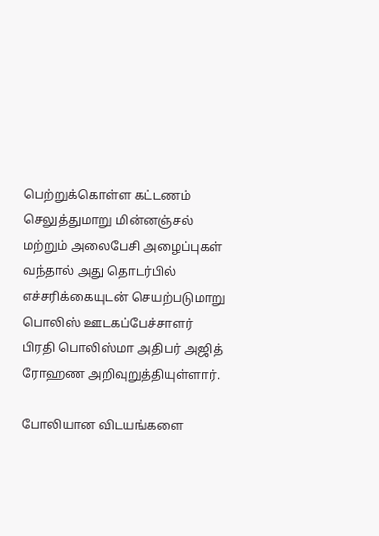பெற்றுக்கொள்ள கட்டணம் செலுத்துமாறு மின்னஞ்சல் மற்றும் அலைபேசி அழைப்புகள் வந்தால் அது தொடர்பில் எச்சரிக்கையுடன் செயற்படுமாறு பொலிஸ் ஊடகப்பேச்சாளர் பிரதி பொலிஸ்மா அதிபர் அஜித் ரோஹண அறிவுறுத்தியுள்ளார்.

போலியான விடயங்களை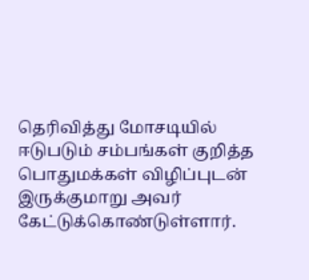தெரிவித்து மோசடியில் ஈடுபடும் சம்பங்கள் குறித்த பொதுமக்கள் விழிப்புடன் இருக்குமாறு அவர் கேட்டுக்கொண்டுள்ளார்.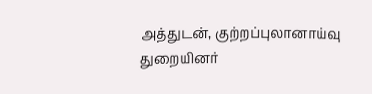அத்துடன், குற்றப்புலானாய்வு துறையினர்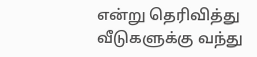என்று தெரிவித்து வீடுகளுக்கு வந்து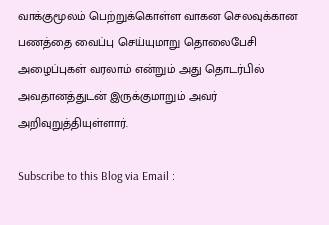வாக்குமூலம் பெற்றுக்கொள்ள வாகன செலவுக்கான பணத்தை வைப்பு செய்யுமாறு தொலைபேசி அழைப்புகள் வரலாம் என்றும் அது தொடர்பில் அவதானத்துடன் இருக்குமாறும் அவர் அறிவுறுத்தியுள்ளார்.

Subscribe to this Blog via Email :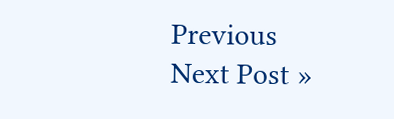Previous
Next Post »